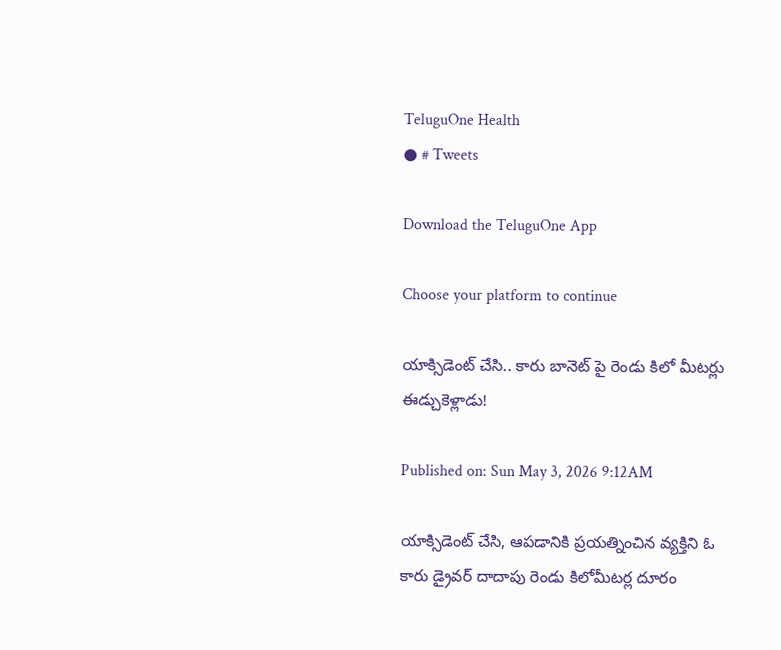TeluguOne Health
● # Tweets

Download the TeluguOne App

Choose your platform to continue

యాక్సిడెంట్ చేసి.. కారు బానెట్ పై రెండు కిలో మీటర్లు ఈడ్చుకెళ్లాడు!

Published on: Sun May 3, 2026 9:12AM

యాక్సిడెంట్ చేసి, ఆపడానికి ప్రయత్నించిన వ్యక్తిని ఓ కారు డ్రైవర్ దాదాపు రెండు కిలోమీటర్ల దూరం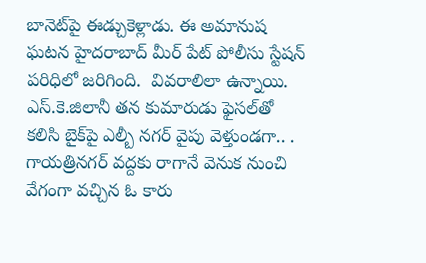బానెట్‌పై ఈడ్చుకెళ్లాడు. ఈ అమానుష ఘటన హైదరాబాద్ మీర్ పేట్ పోలీసు స్టేషన్ పరిధిలో జరిగింది.  వివరాలిలా ఉన్నాయి.  ఎస్.కె.జిలానీ తన కుమారుడు ఫైసల్‌తో కలిసి బైక్‌పై ఎల్బీ నగర్ వైపు వెళ్తుండగా.. . గాయత్రినగర్ వద్దకు రాగానే వెనుక నుంచి వేగంగా వచ్చిన ఓ కారు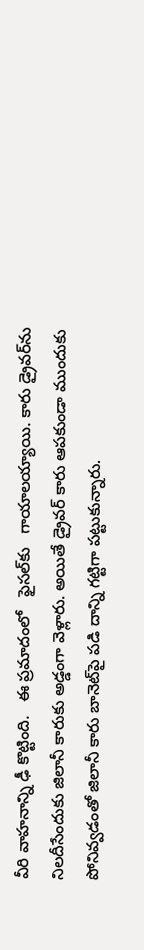వీరి వాహనాన్ని ఢీ కొట్టింది.   ఈ ప్రమాదంలో   ఫైసల్‌కు   గాయాలయ్యాయి. కారు డ్రైవర్‌ను నిలదీసేందుకు జిలానీ కారుకు అడ్డంగా వెళ్లారు. అయితే డ్రైవర్ కారు ఆపకుండా ముందుకు పోనివ్వడంతో జిలానీ కారు బానెట్‌పై పడి దాన్ని గట్టిగా పట్టుకున్నారు.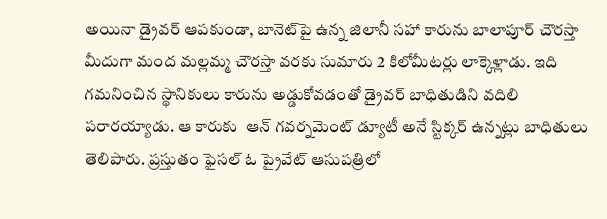అయినా డ్రైవర్ ఆపకుండా, బానెట్‌పై ఉన్న జిలానీ సహా కారును బాలాపూర్ చౌరస్తా మీదుగా మంద మల్లమ్మ చౌరస్తా వరకు సుమారు 2 కిలోమీటర్లు లాక్కెళ్లాడు. ఇది గమనించిన స్థానికులు కారును అడ్డుకోవడంతో డ్రైవర్ బాధితుడిని వదిలి పరారయ్యాడు. ఆ కారుకు  ఆన్ గవర్నమెంట్ డ్యూటీ అనే స్టిక్కర్ ఉన్నట్లు బాధితులు తెలిపారు. ప్రస్తుతం ఫైసల్ ఓ ప్రైవేట్ ఆసుపత్రిలో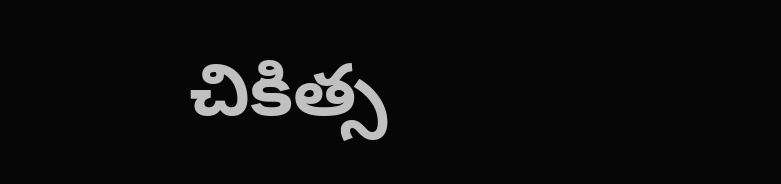చికిత్స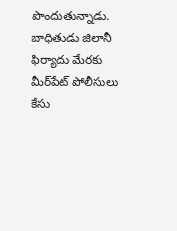పొందుతున్నాడు. బాధితుడు జిలానీ ఫిర్యాదు మేరకు మీర్‌పేట్ పోలీసులు కేసు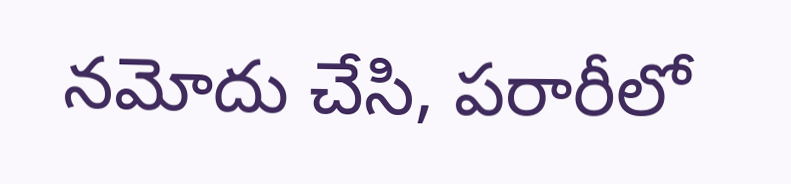నమోదు చేసి, పరారీలో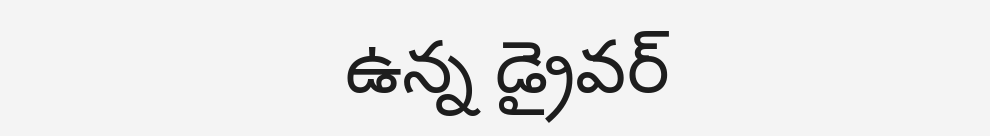ఉన్న డ్రైవర్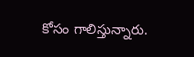కోసం గాలిస్తున్నారు.